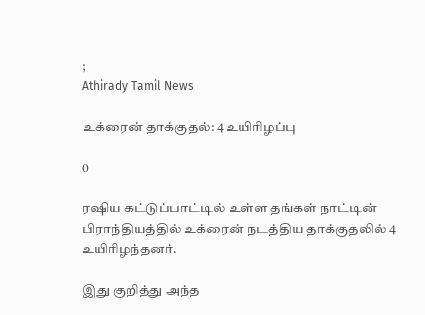;
Athirady Tamil News

உக்ரைன் தாக்குதல்: 4 உயிரிழப்பு

0

ரஷிய கட்டுப்பாட்டில் உள்ள தங்கள் நாட்டின் பிராந்தியத்தில் உக்ரைன் நடத்திய தாக்குதலில் 4 உயிரிழந்தனர்.

இது குறித்து அந்த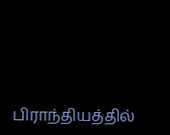பிராந்தியத்தில்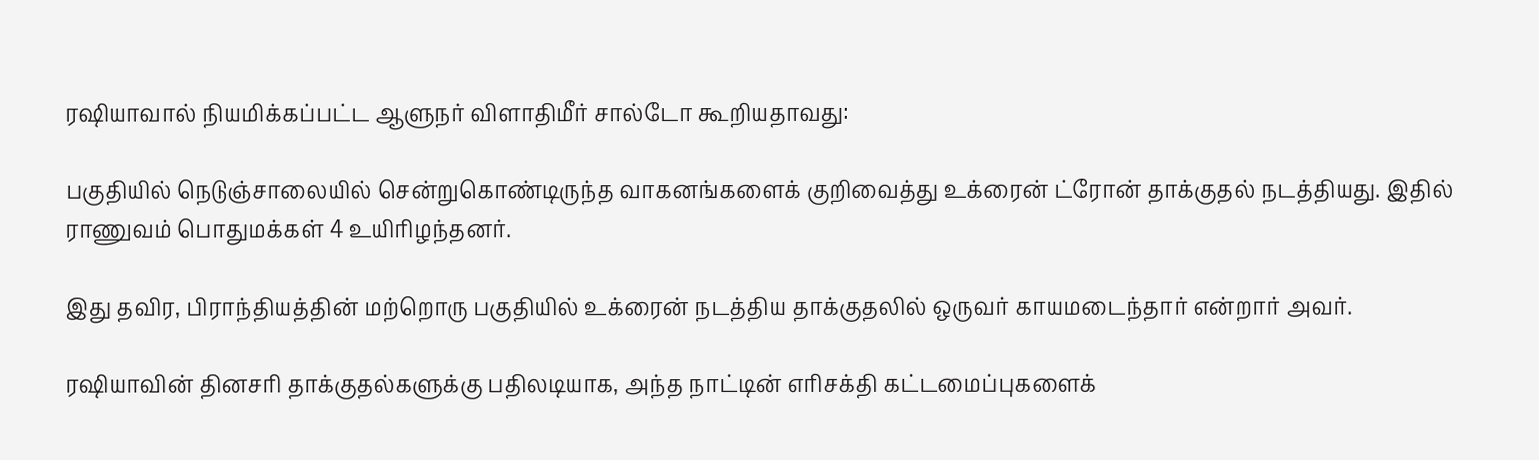ரஷியாவால் நியமிக்கப்பட்ட ஆளுநர் விளாதிமீர் சால்டோ கூறியதாவது:

பகுதியில் நெடுஞ்சாலையில் சென்றுகொண்டிருந்த வாகனங்களைக் குறிவைத்து உக்ரைன் ட்ரோன் தாக்குதல் நடத்தியது. இதில் ராணுவம் பொதுமக்கள் 4 உயிரிழந்தனர்.

இது தவிர, பிராந்தியத்தின் மற்றொரு பகுதியில் உக்ரைன் நடத்திய தாக்குதலில் ஒருவர் காயமடைந்தார் என்றார் அவர்.

ரஷியாவின் தினசரி தாக்குதல்களுக்கு பதிலடியாக, அந்த நாட்டின் எரிசக்தி கட்டமைப்புகளைக்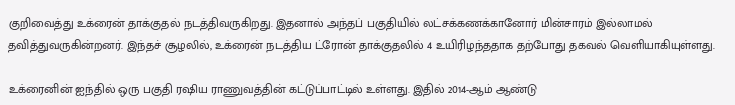குறிவைத்து உக்ரைன் தாக்குதல் நடத்திவருகிறது. இதனால் அந்தப் பகுதியில் லட்சக்கணக்கானோர் மின்சாரம் இல்லாமல் தவித்துவருகின்றனர். இந்தச் சூழலில், உக்ரைன் நடத்திய ட்ரோன் தாக்குதலில் 4 உயிரிழந்ததாக தற்போது தகவல் வெளியாகியுள்ளது.

உக்ரைனின் ஐந்தில் ஒரு பகுதி ரஷிய ராணுவத்தின் கட்டுப்பாட்டில் உள்ளது. இதில் 2014-ஆம் ஆண்டு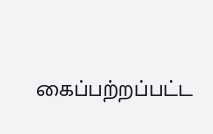கைப்பற்றப்பட்ட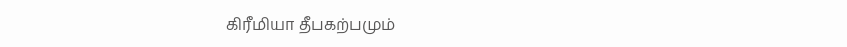கிரீமியா தீபகற்பமும்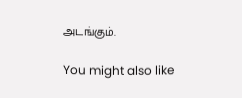அடங்கும்.

You might also like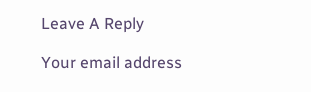Leave A Reply

Your email address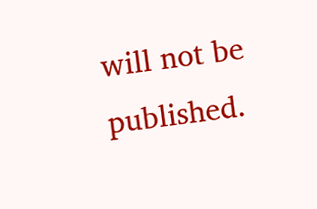will not be published.